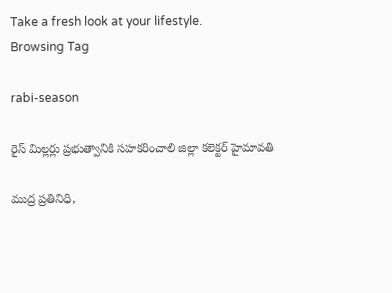Take a fresh look at your lifestyle.
Browsing Tag

rabi-season

రైస్ మిల్లర్లు ప్రభుత్వానికి సహకరించాలి జిల్లా కలెక్టర్ హైమావతి

ముద్ర ప్రతినిధి,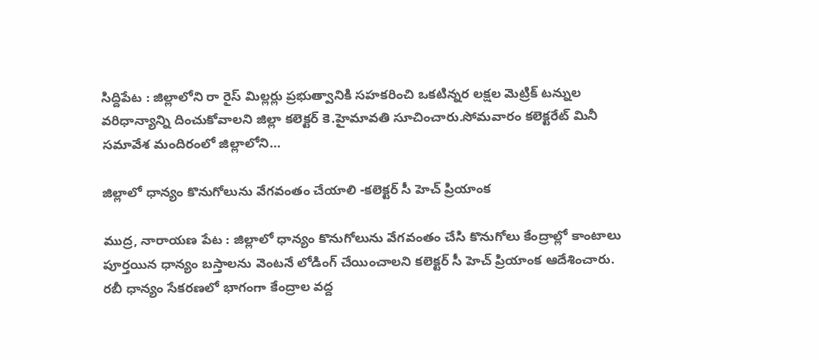సిద్దిపేట : జిల్లాలోని రా రైస్ మిల్లర్లు ప్రభుత్వానికి సహకరించి ఒకటిన్నర లక్షల మెట్రిక్ టన్నుల వరిధాన్యాన్ని దించుకోవాలని జిల్లా కలెక్టర్ కె.హైమావతి సూచించారు.సోమవారం కలెక్టరేట్ మినీ సమావేశ మందిరంలో జిల్లాలోని…

జిల్లాలో ధాన్యం కొనుగోలును వేగవంతం చేయాలి -కలెక్టర్ సీ హెచ్ ప్రియాంక

ముద్ర, నారాయణ పేట : జిల్లాలో ధాన్యం కొనుగోలును వేగవంతం చేసి కొనుగోలు కేంద్రాల్లో కాంటాలు పూర్తయిన ధాన్యం బస్తాలను వెంటనే లోడింగ్ చేయించాలని కలెక్టర్ సీ హెచ్ ప్రియాంక ఆదేశించారు. రబీ ధాన్యం సేకరణలో భాగంగా కేంద్రాల వద్ద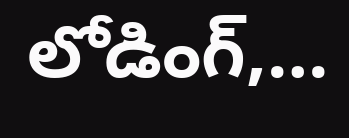లోడింగ్,…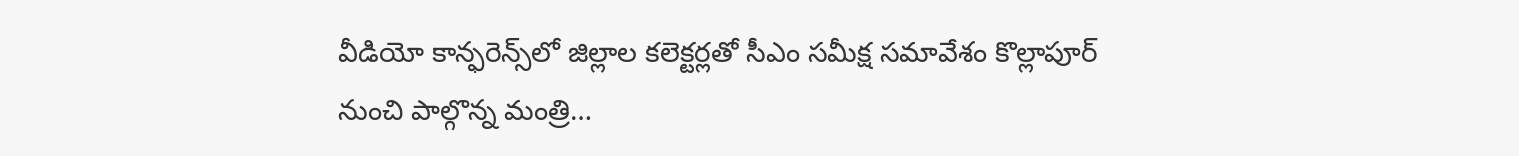వీడియో కాన్ఫరెన్స్‌లో జిల్లాల కలెక్టర్లతో సీఎం సమీక్ష సమావేశం కొల్లాపూర్ నుంచి పాల్గొన్న మంత్రి…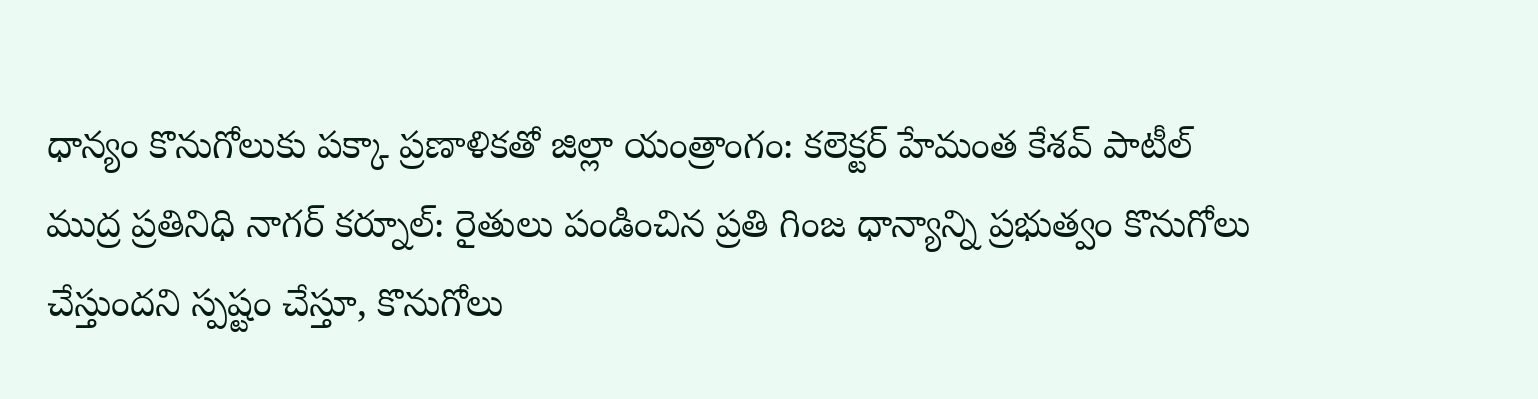ధాన్యం కొనుగోలుకు పక్కా ప్రణాళికతో జిల్లా యంత్రాంగం: కలెక్టర్ హేమంత కేశవ్ పాటీల్ ముద్ర ప్రతినిధి నాగర్ కర్నూల్: రైతులు పండించిన ప్రతి గింజ ధాన్యాన్ని ప్రభుత్వం కొనుగోలు చేస్తుందని స్పష్టం చేస్తూ, కొనుగోలు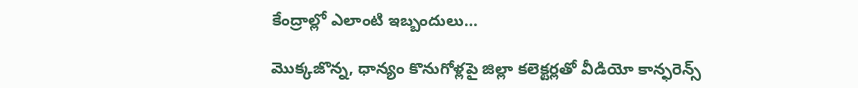కేంద్రాల్లో ఎలాంటి ఇబ్బందులు…

మొక్కజొన్న, ధాన్యం కొనుగోళ్లపై జిల్లా కలెక్టర్లతో వీడియో కాన్ఫరెన్స్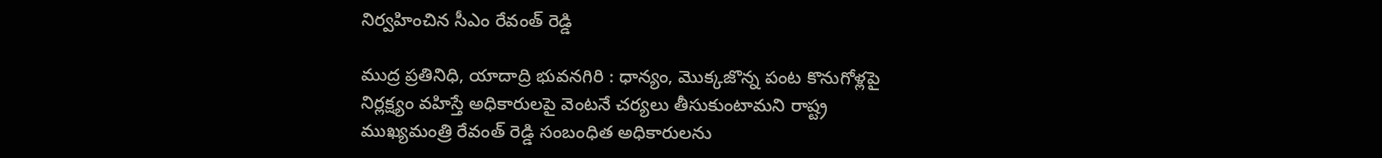నిర్వహించిన సీఎం రేవంత్ రెడ్డి

ముద్ర ప్రతినిధి, యాదాద్రి భువనగిరి : ధాన్యం, మొక్కజొన్న పంట కొనుగోళ్లపై నిర్లక్ష్యం వహిస్తే అధికారులపై వెంటనే చర్యలు తీసుకుంటామని రాష్ట్ర ముఖ్యమంత్రి రేవంత్ రెడ్డి సంబంధిత అధికారులను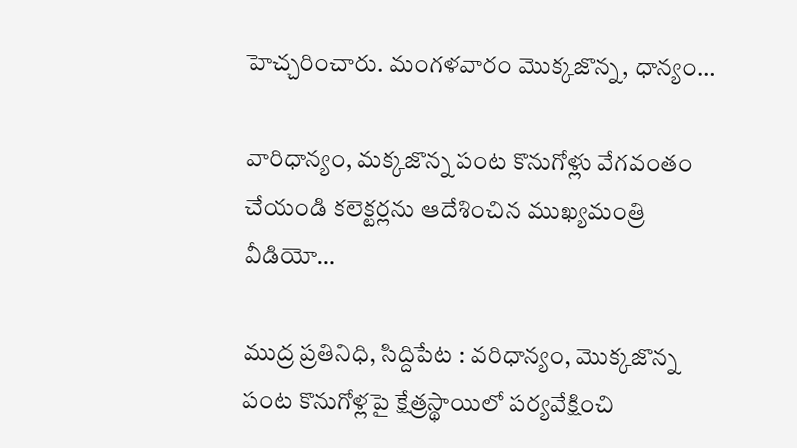హెచ్చరించారు. మంగళవారం మొక్కజొన్న, ధాన్యం…

వారిధాన్యం, మక్కజొన్న పంట కొనుగోళ్లు వేగవంతం చేయండి కలెక్టర్లను ఆదేశించిన ముఖ్యమంత్రి వీడియో…

ముద్ర ప్రతినిధి, సిద్దిపేట : వరిధాన్యం, మొక్కజొన్న పంట కొనుగోళ్లపై క్షేత్రస్థాయిలో పర్యవేక్షించి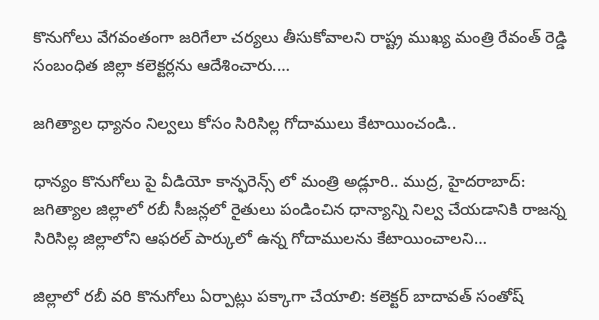కొనుగోలు వేగవంతంగా జరిగేలా చర్యలు తీసుకోవాలని రాష్ట్ర ముఖ్య మంత్రి రేవంత్ రెడ్డి సంబంధిత జిల్లా కలెక్టర్లను ఆదేశించారు.…

జగిత్యాల ధ్యానం నిల్వలు కోసం సిరిసిల్ల గోదాములు కేటాయించండి..

ధాన్యం కొనుగోలు పై వీడియో కాన్ఫరెన్స్ లో మంత్రి అడ్లూరి.. ముద్ర, హైదరాబాద్: జగిత్యాల జిల్లాలో రబీ సీజన్లలో రైతులు పండించిన ధాన్యాన్ని నిల్వ చేయడానికి రాజన్న సిరిసిల్ల జిల్లాలోని ఆఫరల్ పార్కులో ఉన్న గోదాములను కేటాయించాలని…

జిల్లాలో రబీ వరి కొనుగోలు ఏర్పాట్లు పక్కాగా చేయాలి: కలెక్టర్ బాదావత్ సంతోష్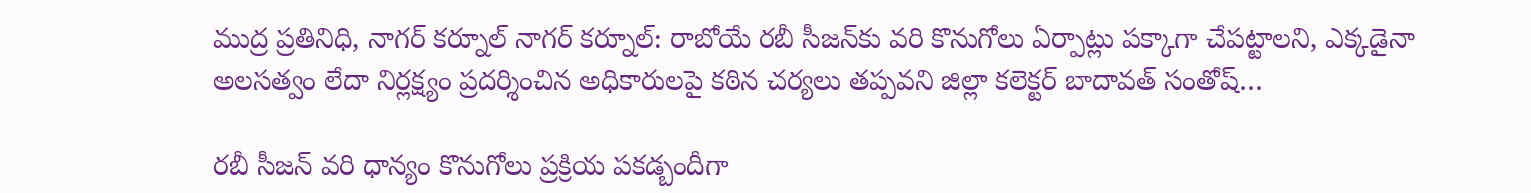ముద్ర ప్రతినిధి, నాగర్ కర్నూల్ నాగర్ కర్నూల్: రాబోయే రబీ సీజన్‌కు వరి కొనుగోలు ఏర్పాట్లు పక్కాగా చేపట్టాలని, ఎక్కడైనా అలసత్వం లేదా నిర్లక్ష్యం ప్రదర్శించిన అధికారులపై కఠిన చర్యలు తప్పవని జిల్లా కలెక్టర్ బాదావత్ సంతోష్…

రబీ సీజన్ వరి ధాన్యం కొనుగోలు ప్రక్రియ పకడ్బందీగా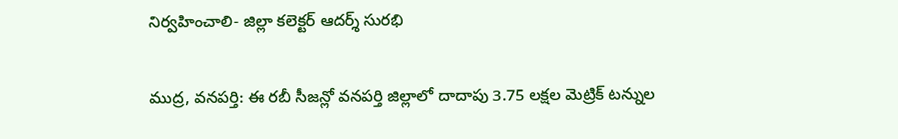నిర్వహించాలి- జిల్లా కలెక్టర్ ఆదర్శ్ సురభి

ముద్ర, వనపర్తి: ఈ రబీ సీజన్లో వనపర్తి జిల్లాలో దాదాపు 3.75 లక్షల మెట్రిక్ టన్నుల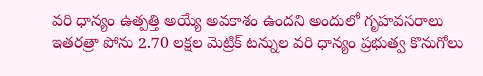వరి ధాన్యం ఉత్పత్తి అయ్యే అవకాశం ఉందని అందులో గృహవసరాలు ఇతరత్రా పోను 2.70 లక్షల మెట్రిక్ టన్నుల వరి ధాన్యం ప్రభుత్వ కొనుగోలు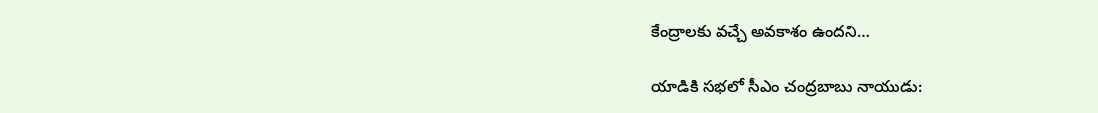కేంద్రాలకు వచ్చే అవకాశం ఉందని…

యాడికి సభలో సీఎం చంద్రబాబు నాయుడు: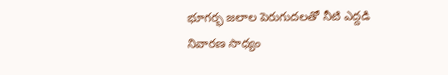భూగర్భ జలాల పెరుగుదలతో నీటి ఎద్దడి నివారణ సాధ్యం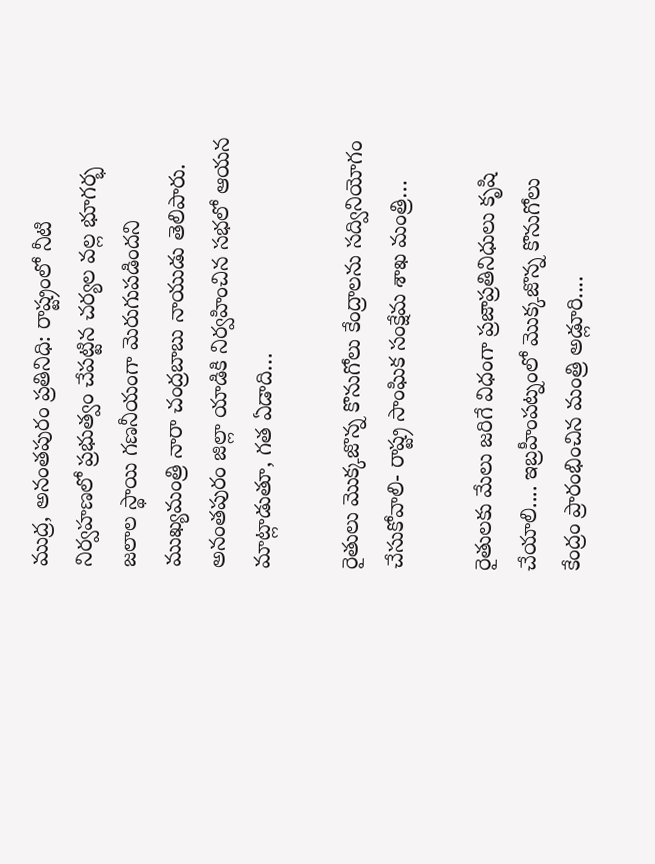ముద్ర, అనంతపురం ప్రతినిధి: రాష్ట్రంలో నీటి నిర్వహణలో ప్రభుత్వం చేపట్టిన చర్యల వల్ల భూగర్భ జలాల స్థాయి గణనీయంగా మెరుగుపడిందని ముఖ్యమంత్రి నారా చంద్రబాబు నాయుడు తెలిపారు. అనంతపురం జిల్లా యాడికి నిర్వహించిన సభలో ఆయన మాట్లాడుతూ, గత ఏడాది…

రైతులు మొక్కజొన్న కొనుగోలు కేంద్రాలను సద్వినియోగం చేసుకోవాలి- రాష్ట్ర సాంఘిక సంక్షేమ శాఖ మంత్రి…

రైతులకు మేలు జరిగే విధంగా ప్రజాప్రతినిధులు కృషి చేయాలి.... ఇబ్రహీంపట్నంలో మొక్కజొన్న కొనుగోలు కేంద్రం ప్రారంభించిన మంత్రి అడ్లూరి....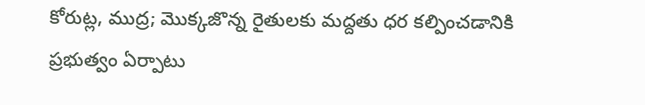కోరుట్ల, ముద్ర; మొక్కజొన్న రైతులకు మద్దతు ధర కల్పించడానికి ప్రభుత్వం ఏర్పాటు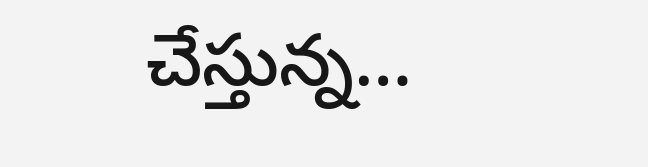చేస్తున్న…